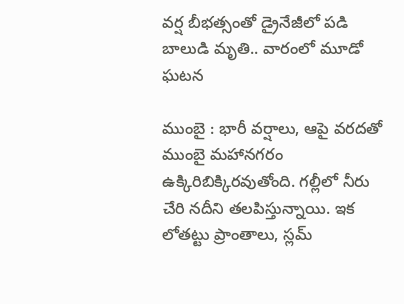వర్ష బీభత్సంతో డ్రైనేజీలో పడి బాలుడి మృతి.. వారంలో మూడో ఘటన

ముంబై : భారీ వర్షాలు, ఆపై వరదతో ముంబై మహానగరం ఉక్కిరిబిక్కిరవుతోంది. గల్లీలో నీరు చేరి నదీని తలపిస్తున్నాయి. ఇక లోతట్టు ప్రాంతాలు, స్లమ్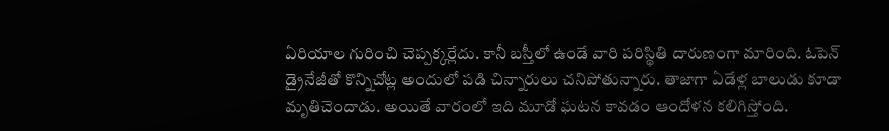ఏరియాల గురించి చెప్పక్కర్లేదు. కానీ బస్తీలో ఉండే వారి పరిస్థితి దారుణంగా మారింది. ఓపెన్ డ్రైనేజీతో కొన్నిచోట్ల అందులో పడి చిన్నారులు చనిపోతున్నారు. తాజాగా ఏడేళ్ల బాలుడు కూడా మృతిచెందాడు. అయితే వారంలో ఇది మూడో ఘటన కావడం ఆందోళన కలిగిస్తోంది.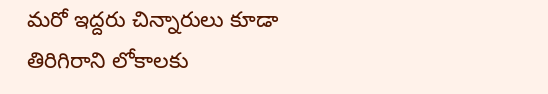మరో ఇద్దరు చిన్నారులు కూడా తిరిగిరాని లోకాలకు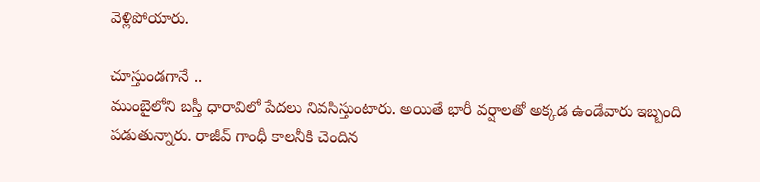వెళ్లిపోయారు.

చూస్తుండగానే ..
ముంబైలోని బస్తీ ధారావిలో పేదలు నివసిస్తుంటారు. అయితే భారీ వర్షాలతో అక్కడ ఉండేవారు ఇబ్బంది పడుతున్నారు. రాజీవ్ గాంధీ కాలనీకి చెందిన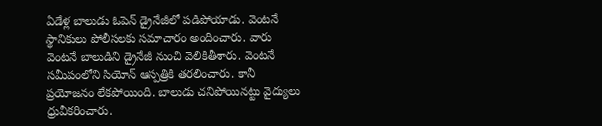ఏడేళ్ల బాలుడు ఓపెన్ డ్రైనేజీలో పడిపోయాడు. వెంటనే స్థానికులు పోలీసలకు సమాచారం అందించారు. వారు వెంటనే బాలుడిని డ్రైనేజీ నుంచి వెలికితీశారు. వెంటనే సమీపంలోని సియోన్ ఆస్పత్రికి తరలించారు. కానీ ప్రయోజనం లేకపోయింది. బాలుడు చనిపోయినట్టు వైద్యులు ధ్రువీకరించారు.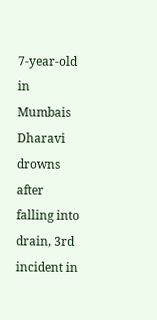7-year-old in Mumbais Dharavi drowns after falling into drain, 3rd incident in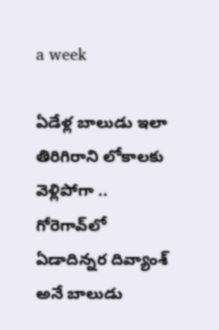a week

ఏడేళ్ల బాలుడు ఇలా తిరిగిరాని లోకాలకు వెళ్లిపోగా .. గోరెగావ్‌లో ఏడాదిన్నర దివ్యాంశ్ అనే బాలుడు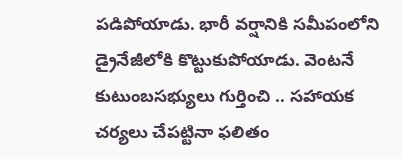పడిపోయాడు. భారీ వర్షానికి సమీపంలోని డ్రైనేజీలోకి కొట్టుకుపోయాడు. వెంటనే కుటుంబసభ్యులు గుర్తించి .. సహాయక చర్యలు చేపట్టినా ఫలితం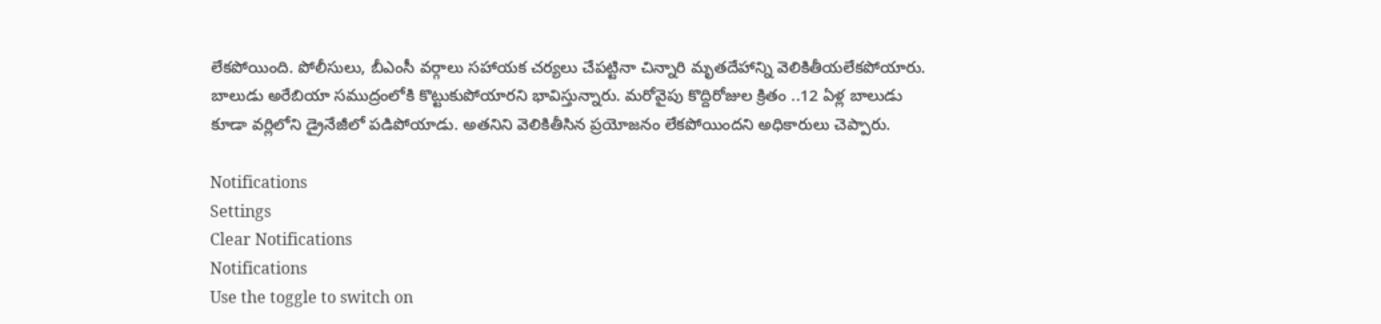లేకపోయింది. పోలీసులు, బీఎంసీ వర్గాలు సహాయక చర్యలు చేపట్టినా చిన్నారి మృతదేహాన్ని వెలికితీయలేకపోయారు. బాలుడు అరేబియా సముద్రంలోకి కొట్టుకుపోయారని భావిస్తున్నారు. మరోవైపు కొద్దిరోజుల క్రితం ..12 ఏళ్ల బాలుడు కూడా వర్లిలోని డ్రైనేజీలో పడిపోయాడు. అతనిని వెలికితీసిన ప్రయోజనం లేకపోయిందని అధికారులు చెప్పారు.

Notifications
Settings
Clear Notifications
Notifications
Use the toggle to switch on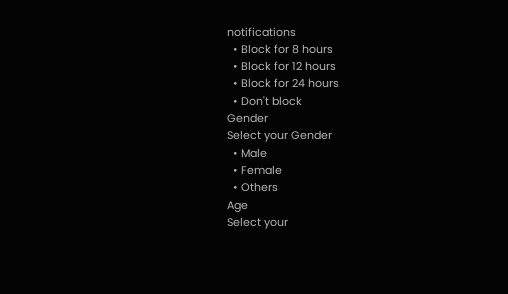notifications
  • Block for 8 hours
  • Block for 12 hours
  • Block for 24 hours
  • Don't block
Gender
Select your Gender
  • Male
  • Female
  • Others
Age
Select your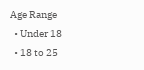Age Range
  • Under 18
  • 18 to 25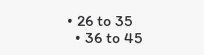• 26 to 35
  • 36 to 45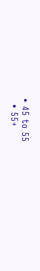• 45 to 55
  • 55+